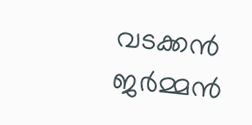വടക്കൻ ജർമ്മൻ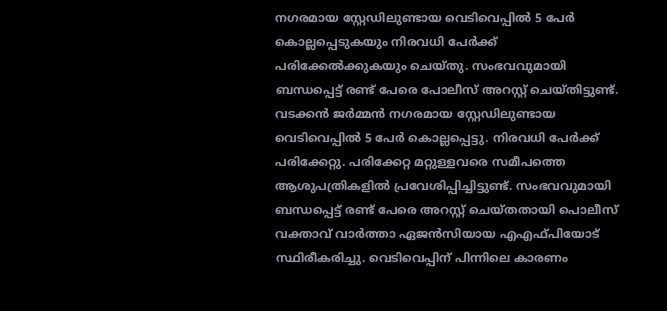നഗരമായ സ്റ്റേഡിലുണ്ടായ വെടിവെപ്പിൽ 5 പേർ കൊല്ലപ്പെടുകയും നിരവധി പേർക്ക് പരിക്കേൽക്കുകയും ചെയ്തു. സംഭവവുമായി ബന്ധപ്പെട്ട് രണ്ട് പേരെ പോലീസ് അറസ്റ്റ് ചെയ്തിട്ടുണ്ട്.
വടക്കൻ ജർമ്മൻ നഗരമായ സ്റ്റേഡിലുണ്ടായ വെടിവെപ്പിൽ 5 പേർ കൊല്ലപ്പെട്ടു. നിരവധി പേർക്ക് പരിക്കേറ്റു. പരിക്കേറ്റ മറ്റുള്ളവരെ സമീപത്തെ ആശുപത്രികളിൽ പ്രവേശിപ്പിച്ചിട്ടുണ്ട്. സംഭവവുമായി ബന്ധപ്പെട്ട് രണ്ട് പേരെ അറസ്റ്റ് ചെയ്തതായി പൊലീസ് വക്താവ് വാർത്താ ഏജൻസിയായ എഎഫ്പിയോട് സ്ഥിരീകരിച്ചു. വെടിവെപ്പിന് പിന്നിലെ കാരണം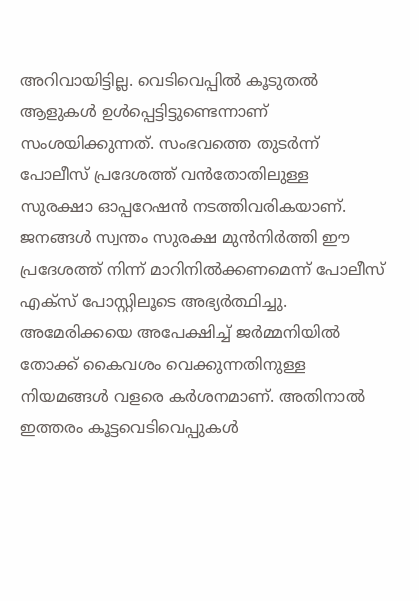അറിവായിട്ടില്ല. വെടിവെപ്പിൽ കൂടുതൽ ആളുകൾ ഉൾപ്പെട്ടിട്ടുണ്ടെന്നാണ് സംശയിക്കുന്നത്. സംഭവത്തെ തുടർന്ന് പോലീസ് പ്രദേശത്ത് വൻതോതിലുള്ള സുരക്ഷാ ഓപ്പറേഷൻ നടത്തിവരികയാണ്. ജനങ്ങൾ സ്വന്തം സുരക്ഷ മുൻനിർത്തി ഈ പ്രദേശത്ത് നിന്ന് മാറിനിൽക്കണമെന്ന് പോലീസ് എക്സ് പോസ്റ്റിലൂടെ അഭ്യർത്ഥിച്ചു. അമേരിക്കയെ അപേക്ഷിച്ച് ജർമ്മനിയിൽ തോക്ക് കൈവശം വെക്കുന്നതിനുള്ള നിയമങ്ങൾ വളരെ കർശനമാണ്. അതിനാൽ ഇത്തരം കൂട്ടവെടിവെപ്പുകൾ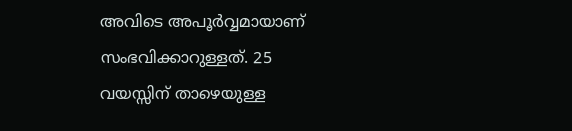അവിടെ അപൂർവ്വമായാണ് സംഭവിക്കാറുള്ളത്. 25 വയസ്സിന് താഴെയുള്ള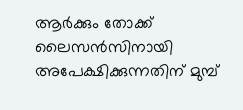ആർക്കും തോക്ക് ലൈസൻസിനായി അപേക്ഷിക്കുന്നതിന് മുമ്പ്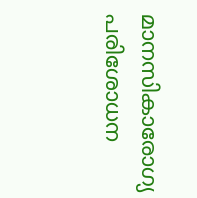മാനസികാരോഗ്യ പരിശോധന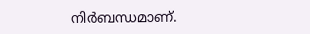നിർബന്ധമാണ്.